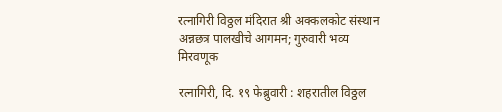रत्नागिरी विठ्ठल मंदिरात श्री अक्कलकोट संस्थान अन्नछत्र पालखीचे आगमन; गुरुवारी भव्य मिरवणूक

रत्नागिरी, दि. १९ फेब्रुवारी : शहरातील विठ्ठल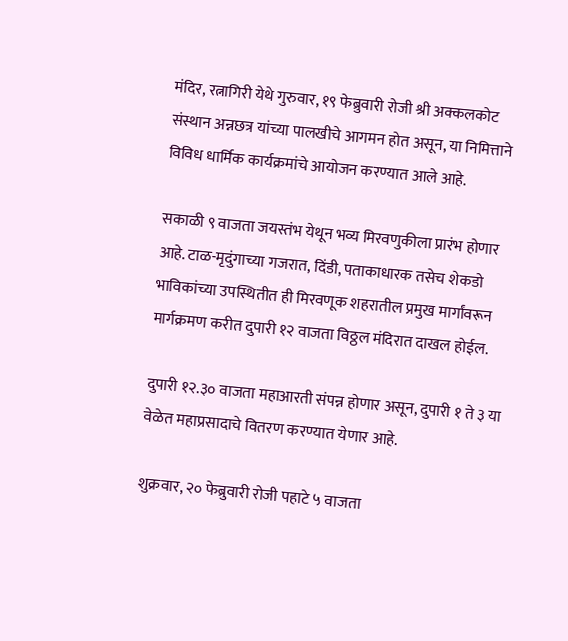मंदिर, रत्नागिरी येथे गुरुवार, १९ फेब्रुवारी रोजी श्री अक्कलकोट संस्थान अन्नछत्र यांच्या पालखीचे आगमन होत असून, या निमित्ताने विविध धार्मिक कार्यक्रमांचे आयोजन करण्यात आले आहे.

सकाळी ९ वाजता जयस्तंभ येथून भव्य मिरवणुकीला प्रारंभ होणार आहे. टाळ-मृदुंगाच्या गजरात, दिंडी, पताकाधारक तसेच शेकडो भाविकांच्या उपस्थितीत ही मिरवणूक शहरातील प्रमुख मार्गांवरून मार्गक्रमण करीत दुपारी १२ वाजता विठ्ठल मंदिरात दाखल होईल.

दुपारी १२.३० वाजता महाआरती संपन्न होणार असून, दुपारी १ ते ३ या वेळेत महाप्रसादाचे वितरण करण्यात येणार आहे.

शुक्रवार, २० फेब्रुवारी रोजी पहाटे ५ वाजता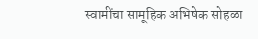स्वामींचा सामूहिक अभिषेक सोहळा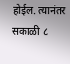होईल. त्यानंतर सकाळी ८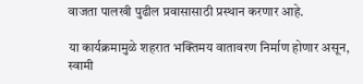वाजता पालखी पुढील प्रवासासाठी प्रस्थान करणार आहे.

या कार्यक्रमामुळे शहरात भक्तिमय वातावरण निर्माण होणार असून, स्वामी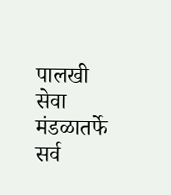पालखी सेवा मंडळातर्फे सर्व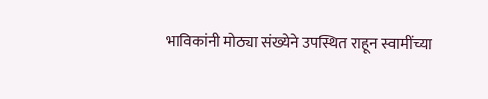भाविकांनी मोठ्या संख्येने उपस्थित राहून स्वामींच्या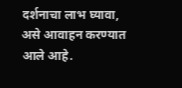दर्शनाचा लाभ घ्यावा, असे आवाहन करण्यात आले आहे.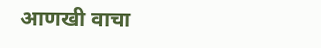आणखी वाचा